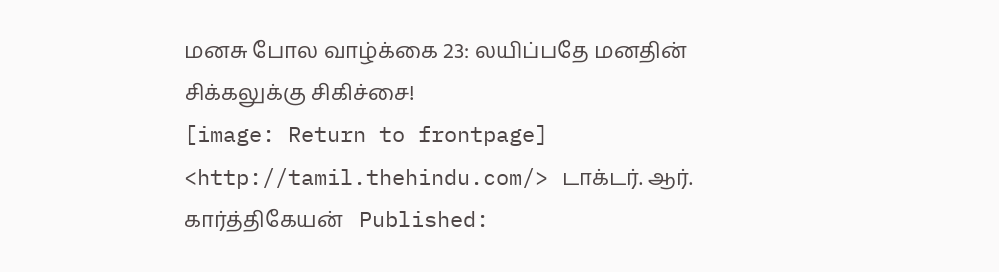மனசு போல வாழ்க்கை 23: லயிப்பதே மனதின் சிக்கலுக்கு சிகிச்சை!
[image: Return to frontpage] <http://tamil.thehindu.com/> டாக்டர். ஆர்.
கார்த்திகேயன்   Published: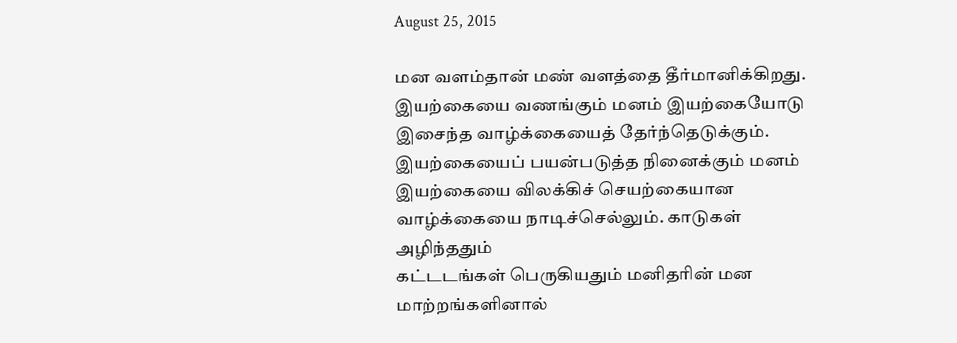August 25, 2015

மன வளம்தான் மண் வளத்தை தீர்மானிக்கிறது. இயற்கையை வணங்கும் மனம் இயற்கையோடு
இசைந்த வாழ்க்கையைத் தேர்ந்தெடுக்கும். இயற்கையைப் பயன்படுத்த நினைக்கும் மனம்
இயற்கையை விலக்கிச் செயற்கையான வாழ்க்கையை நாடிச்செல்லும். காடுகள் அழிந்ததும்
கட்டடங்கள் பெருகியதும் மனிதரின் மன மாற்றங்களினால்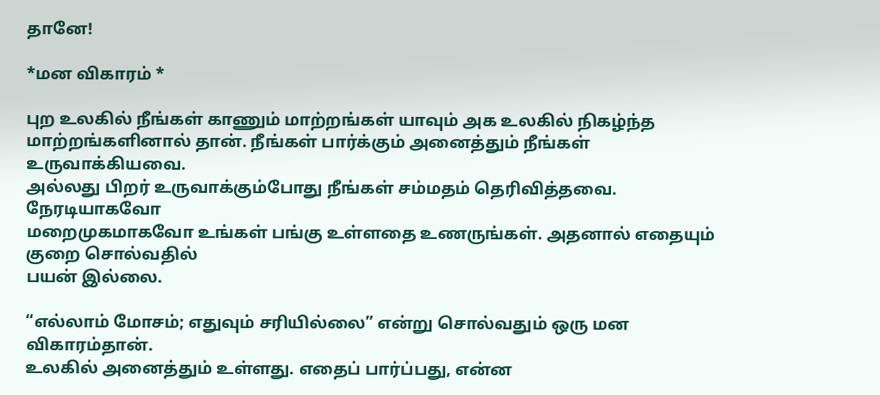தானே!

*மன விகாரம் *

புற உலகில் நீங்கள் காணும் மாற்றங்கள் யாவும் அக உலகில் நிகழ்ந்த
மாற்றங்களினால் தான். நீங்கள் பார்க்கும் அனைத்தும் நீங்கள் உருவாக்கியவை.
அல்லது பிறர் உருவாக்கும்போது நீங்கள் சம்மதம் தெரிவித்தவை. நேரடியாகவோ
மறைமுகமாகவோ உங்கள் பங்கு உள்ளதை உணருங்கள். அதனால் எதையும் குறை சொல்வதில்
பயன் இல்லை.

“எல்லாம் மோசம்; எதுவும் சரியில்லை” என்று சொல்வதும் ஒரு மன விகாரம்தான்.
உலகில் அனைத்தும் உள்ளது. எதைப் பார்ப்பது, என்ன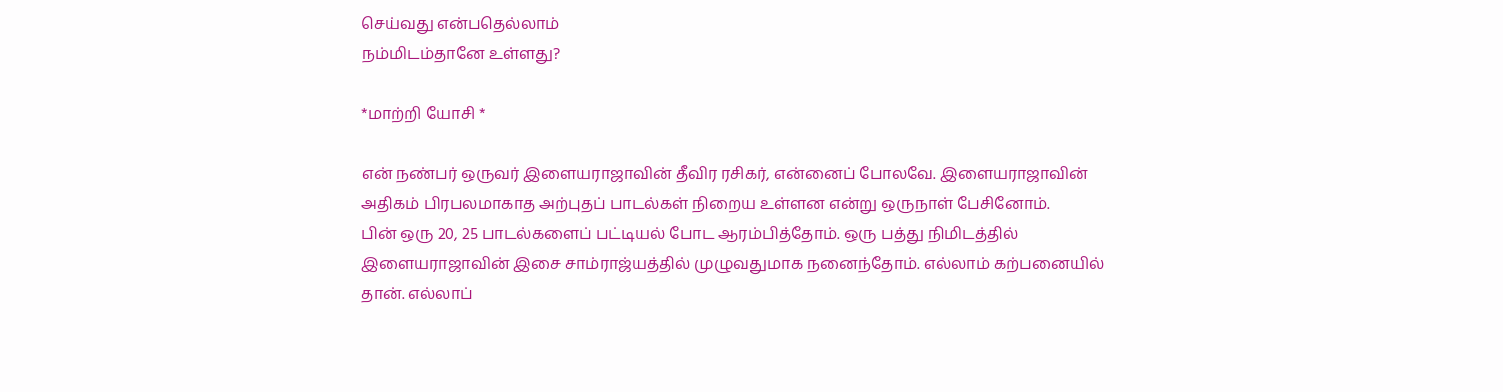செய்வது என்பதெல்லாம்
நம்மிடம்தானே உள்ளது?

*மாற்றி யோசி *

என் நண்பர் ஒருவர் இளையராஜாவின் தீவிர ரசிகர், என்னைப் போலவே. இளையராஜாவின்
அதிகம் பிரபலமாகாத அற்புதப் பாடல்கள் நிறைய உள்ளன என்று ஒருநாள் பேசினோம்.
பின் ஒரு 20, 25 பாடல்களைப் பட்டியல் போட ஆரம்பித்தோம். ஒரு பத்து நிமிடத்தில்
இளையராஜாவின் இசை சாம்ராஜ்யத்தில் முழுவதுமாக நனைந்தோம். எல்லாம் கற்பனையில்
தான். எல்லாப்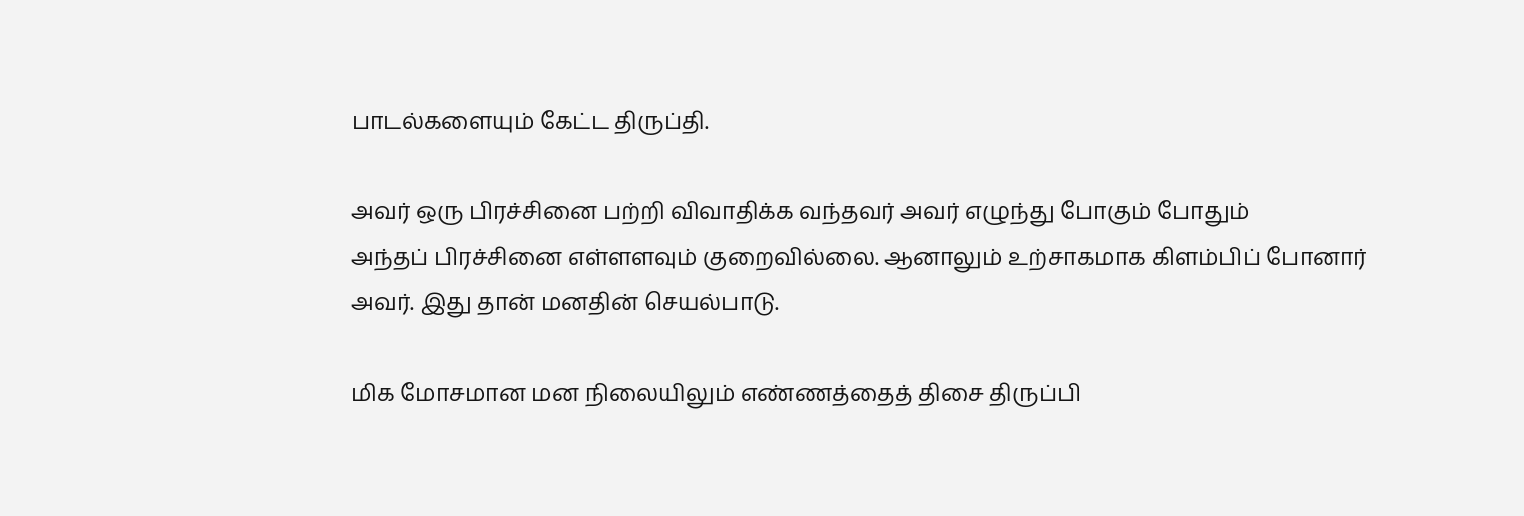பாடல்களையும் கேட்ட திருப்தி.

அவர் ஒரு பிரச்சினை பற்றி விவாதிக்க வந்தவர் அவர் எழுந்து போகும் போதும்
அந்தப் பிரச்சினை எள்ளளவும் குறைவில்லை. ஆனாலும் உற்சாகமாக கிளம்பிப் போனார்
அவர். இது தான் மனதின் செயல்பாடு.

மிக மோசமான மன நிலையிலும் எண்ணத்தைத் திசை திருப்பி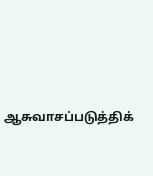ஆசுவாசப்படுத்திக்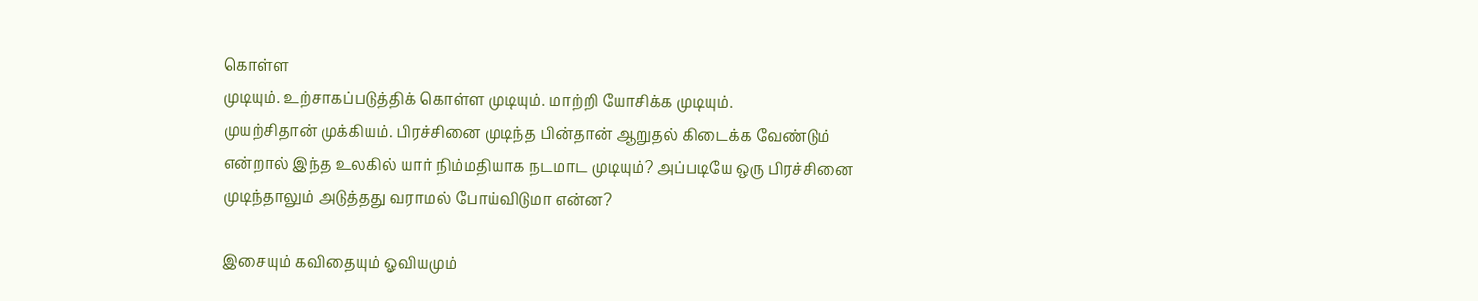கொள்ள
முடியும். உற்சாகப்படுத்திக் கொள்ள முடியும். மாற்றி யோசிக்க முடியும்.
முயற்சிதான் முக்கியம். பிரச்சினை முடிந்த பின்தான் ஆறுதல் கிடைக்க வேண்டும்
என்றால் இந்த உலகில் யார் நிம்மதியாக நடமாட முடியும்? அப்படியே ஒரு பிரச்சினை
முடிந்தாலும் அடுத்தது வராமல் போய்விடுமா என்ன?

இசையும் கவிதையும் ஓவியமும்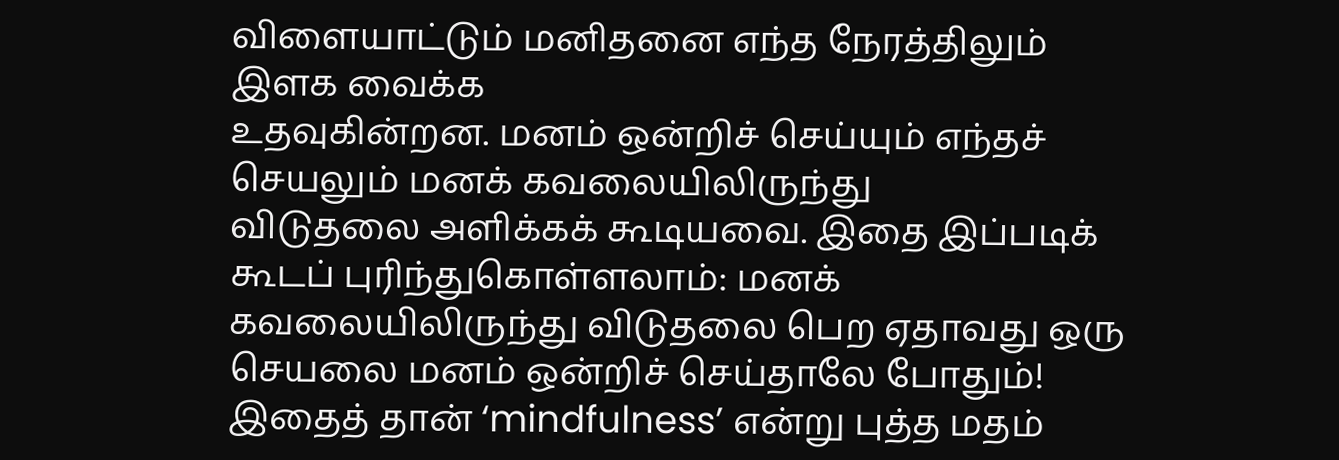விளையாட்டும் மனிதனை எந்த நேரத்திலும் இளக வைக்க
உதவுகின்றன. மனம் ஒன்றிச் செய்யும் எந்தச் செயலும் மனக் கவலையிலிருந்து
விடுதலை அளிக்கக் கூடியவை. இதை இப்படிக் கூடப் புரிந்துகொள்ளலாம்: மனக்
கவலையிலிருந்து விடுதலை பெற ஏதாவது ஒரு செயலை மனம் ஒன்றிச் செய்தாலே போதும்!
இதைத் தான் ‘mindfulness’ என்று புத்த மதம்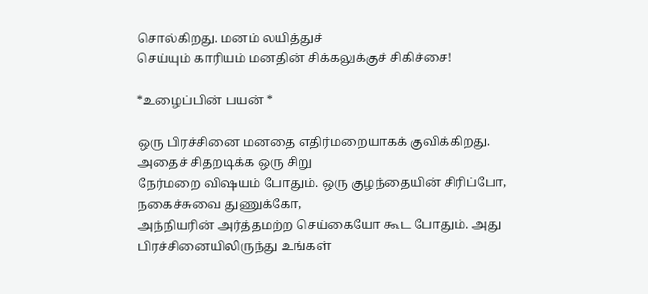சொல்கிறது. மனம் லயித்துச்
செய்யும் காரியம் மனதின் சிக்கலுக்குச் சிகிச்சை!

*உழைப்பின் பயன் *

ஒரு பிரச்சினை மனதை எதிர்மறையாகக் குவிக்கிறது. அதைச் சிதறடிக்க ஒரு சிறு
நேர்மறை விஷயம் போதும். ஒரு குழந்தையின் சிரிப்போ, நகைச்சுவை துணுக்கோ,
அந்நியரின் அர்த்தமற்ற செய்கையோ கூட போதும். அது பிரச்சினையிலிருந்து உங்கள்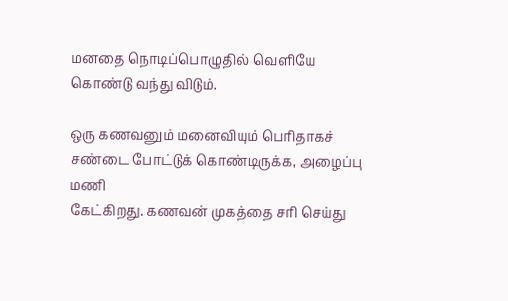மனதை நொடிப்பொழுதில் வெளியே கொண்டு வந்து விடும்.

ஒரு கணவனும் மனைவியும் பெரிதாகச் சண்டை போட்டுக் கொண்டிருக்க, அழைப்பு மணி
கேட்கிறது. கணவன் முகத்தை சரி செய்து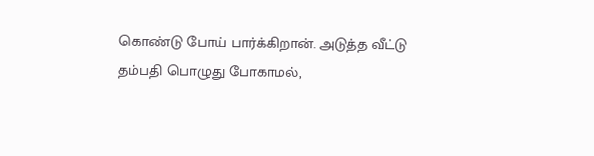கொண்டு போய் பார்க்கிறான். அடுத்த வீட்டு
தம்பதி பொழுது போகாமல்,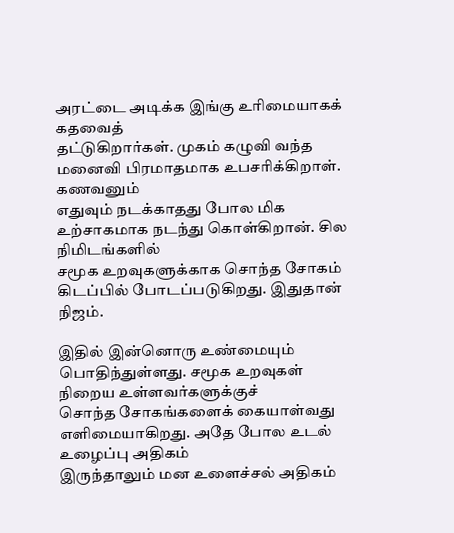அரட்டை அடிக்க இங்கு உரிமையாகக் கதவைத்
தட்டுகிறார்கள். முகம் கழுவி வந்த மனைவி பிரமாதமாக உபசரிக்கிறாள். கணவனும்
எதுவும் நடக்காதது போல மிக உற்சாகமாக நடந்து கொள்கிறான். சில நிமிடங்களில்
சமூக உறவுகளுக்காக சொந்த சோகம் கிடப்பில் போடப்படுகிறது. இதுதான் நிஜம்.

இதில் இன்னொரு உண்மையும் பொதிந்துள்ளது. சமூக உறவுகள் நிறைய உள்ளவர்களுக்குச்
சொந்த சோகங்களைக் கையாள்வது எளிமையாகிறது. அதே போல உடல் உழைப்பு அதிகம்
இருந்தாலும் மன உளைச்சல் அதிகம்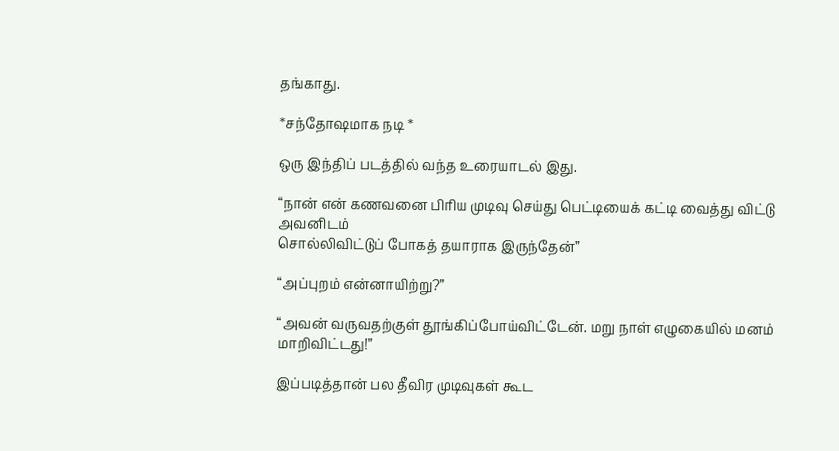தங்காது.

*சந்தோஷமாக நடி *

ஒரு இந்திப் படத்தில் வந்த உரையாடல் இது.

“நான் என் கணவனை பிரிய முடிவு செய்து பெட்டியைக் கட்டி வைத்து விட்டு அவனிடம்
சொல்லிவிட்டுப் போகத் தயாராக இருந்தேன்”

“அப்புறம் என்னாயிற்று?”

“அவன் வருவதற்குள் தூங்கிப்போய்விட்டேன். மறு நாள் எழுகையில் மனம்
மாறிவிட்டது!”

இப்படித்தான் பல தீவிர முடிவுகள் கூட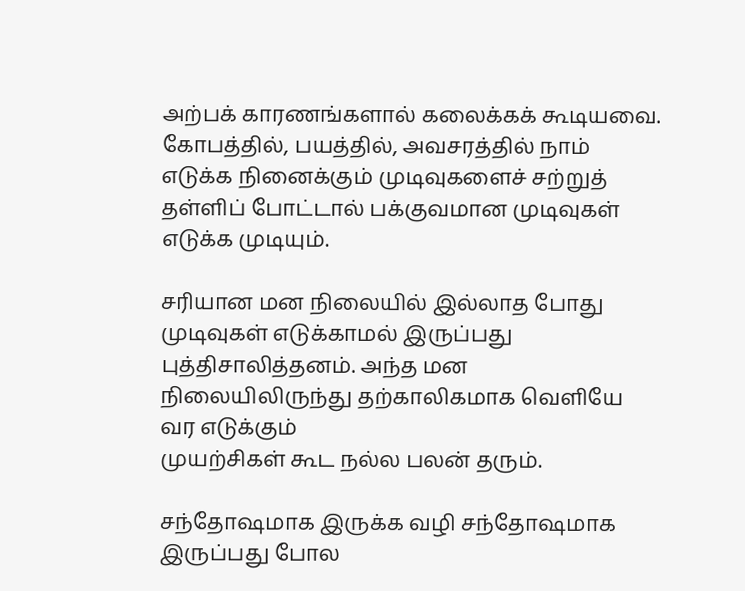அற்பக் காரணங்களால் கலைக்கக் கூடியவை.
கோபத்தில், பயத்தில், அவசரத்தில் நாம் எடுக்க நினைக்கும் முடிவுகளைச் சற்றுத்
தள்ளிப் போட்டால் பக்குவமான முடிவுகள் எடுக்க முடியும்.

சரியான மன நிலையில் இல்லாத போது முடிவுகள் எடுக்காமல் இருப்பது
புத்திசாலித்தனம். அந்த மன நிலையிலிருந்து தற்காலிகமாக வெளியே வர எடுக்கும்
முயற்சிகள் கூட நல்ல பலன் தரும்.

சந்தோஷமாக இருக்க வழி சந்தோஷமாக இருப்பது போல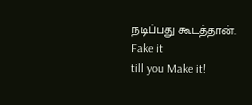நடிப்பது கூடத்தான். Fake it
till you Make it!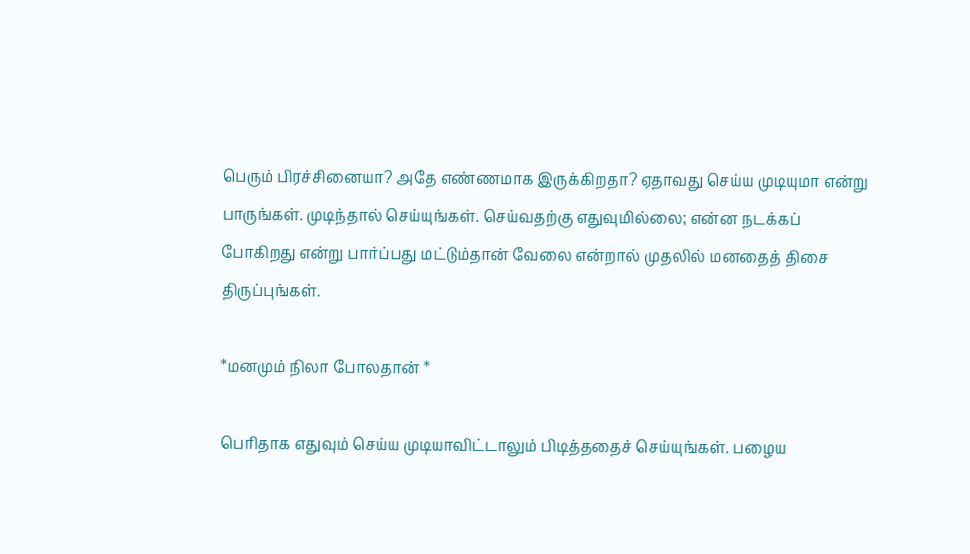பெரும் பிரச்சினையா? அதே எண்ணமாக இருக்கிறதா? ஏதாவது செய்ய முடியுமா என்று
பாருங்கள். முடிந்தால் செய்யுங்கள். செய்வதற்கு எதுவுமில்லை; என்ன நடக்கப்
போகிறது என்று பார்ப்பது மட்டும்தான் வேலை என்றால் முதலில் மனதைத் திசை
திருப்புங்கள்.

*மனமும் நிலா போலதான் *

பெரிதாக எதுவும் செய்ய முடியாவிட்டாலும் பிடித்ததைச் செய்யுங்கள். பழைய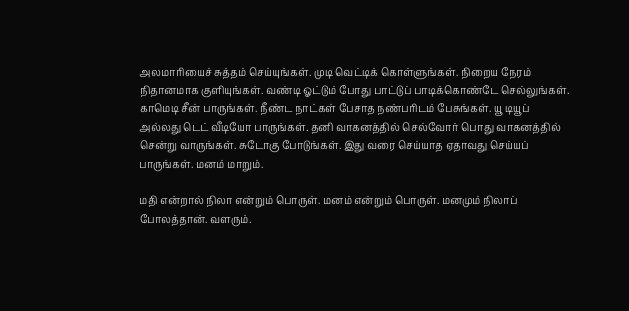அலமாரியைச் சுத்தம் செய்யுங்கள். முடி வெட்டிக் கொள்ளுங்கள். நிறைய நேரம்
நிதானமாக குளியுங்கள். வண்டி ஓட்டும் போது பாட்டுப் பாடிக்கொண்டே செல்லுங்கள்.
காமெடி சீன் பாருங்கள். நீண்ட நாட்கள் பேசாத நண்பரிடம் பேசுங்கள். யூ டியூப்
அல்லது டெட் வீடியோ பாருங்கள். தனி வாகனத்தில் செல்வோர் பொது வாகனத்தில்
சென்று வாருங்கள். சுடோகு போடுங்கள். இது வரை செய்யாத ஏதாவது செய்யப்
பாருங்கள். மனம் மாறும்.

மதி என்றால் நிலா என்றும் பொருள். மனம் என்றும் பொருள். மனமும் நிலாப்
போலத்தான். வளரும்.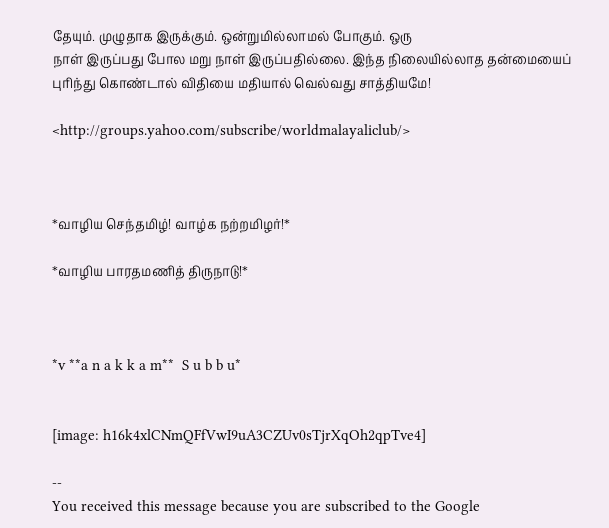தேயும். முழுதாக இருக்கும். ஒன்றுமில்லாமல் போகும். ஒரு
நாள் இருப்பது போல மறு நாள் இருப்பதில்லை. இந்த நிலையில்லாத தன்மையைப்
புரிந்து கொண்டால் விதியை மதியால் வெல்வது சாத்தியமே!

<http://groups.yahoo.com/subscribe/worldmalayaliclub/>



*வாழிய செந்தமிழ்! வாழ்க நற்றமிழர்!*

*வாழிய பாரதமணித் திருநாடு!*



*v **a n a k k a m**  S u b b u*


[image: h16k4xlCNmQFfVwI9uA3CZUv0sTjrXqOh2qpTve4]

--
You received this message because you are subscribed to the Google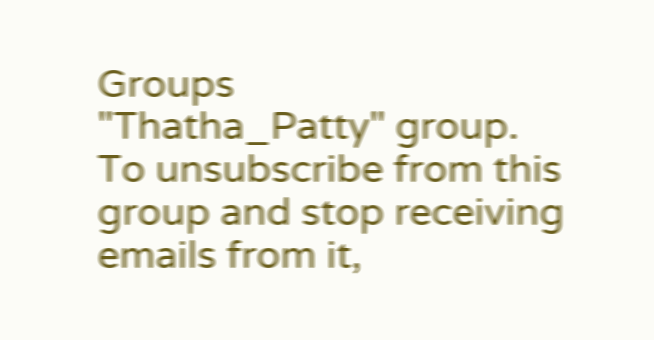Groups
"Thatha_Patty" group.
To unsubscribe from this group and stop receiving emails from it,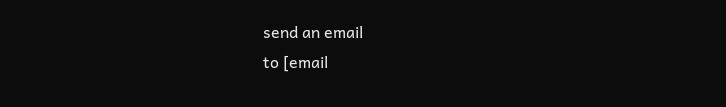send an email
to [email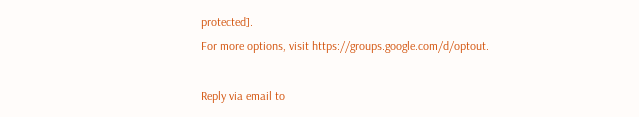protected].
For more options, visit https://groups.google.com/d/optout.

Reply via email to